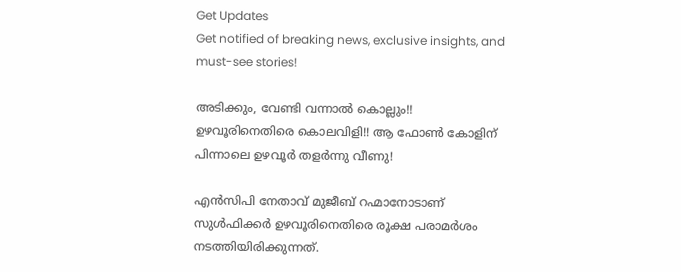Get Updates
Get notified of breaking news, exclusive insights, and must-see stories!

അടിക്കും, വേണ്ടി വന്നാൽ കൊല്ലും!! ഉഴവൂരിനെതിരെ കൊലവിളി!! ആ ഫോൺ കോളിന് പിന്നാലെ ഉഴവൂർ തളർന്നു വീണു!

എൻസിപി നേതാവ് മുജീബ് റഹ്മാനോടാണ് സുൾഫിക്കർ ഉഴവൂരിനെതിരെ രൂക്ഷ പരാമർശം നടത്തിയിരിക്കുന്നത്.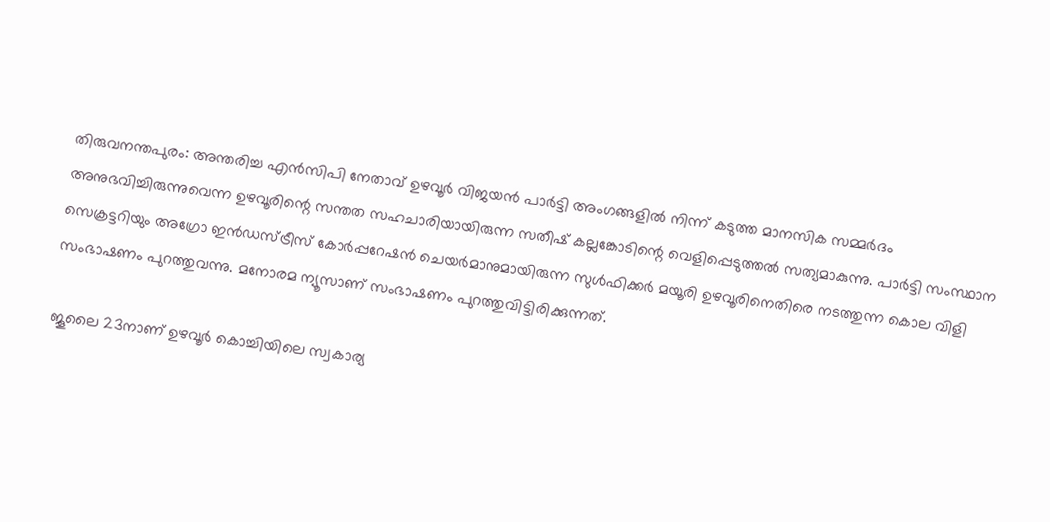തിരുവനന്തപുരം: അന്തരിച്ച എൻസിപി നേതാവ് ഉഴവൂർ വിജയൻ പാർട്ടി അംഗങ്ങളിൽ നിന്ന് കടുത്ത മാനസിക സമ്മർദം അനുഭവിച്ചിരുന്നുവെന്ന ഉഴവൂരിന്റെ സന്തത സഹചാരിയായിരുന്ന സതീഷ് കല്ലങ്കോടിന്റെ വെളിപ്പെടുത്തൽ സത്യമാകുന്നു. പാർട്ടി സംസ്ഥാന സെക്രട്ടറിയും അഗ്രോ ഇൻഡസ്ട്രീസ് കോർപ്പറേഷൻ ചെയർമാനുമായിരുന്ന സുൾഫിക്കർ മയൂരി ഉഴവൂരിനെതിരെ നടത്തുന്ന കൊല വിളി സംഭാഷണം പുറത്തുവന്നു. മനോരമ ന്യൂസാണ് സംഭാഷണം പുറത്തുവിട്ടിരിക്കുന്നത്.

ജൂലൈ 23നാണ് ഉഴവൂർ കൊച്ചിയിലെ സ്വകാര്യ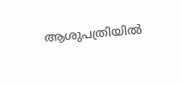ആശുപത്രിയിൽ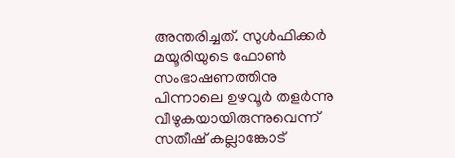അന്തരിച്ചത്. സുൾഫിക്കർ മയൂരിയുടെ ഫോൺ സംഭാഷണത്തിനു പിന്നാലെ ഉഴവൂർ തളർന്നു വീഴുകയായിരുന്നുവെന്ന് സതീഷ് കല്ലാങ്കോട്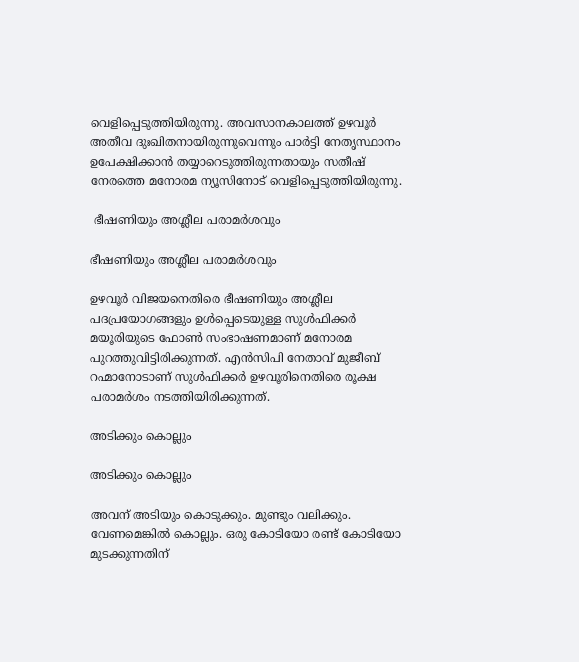വെളിപ്പെടുത്തിയിരുന്നു. അവസാനകാലത്ത് ഉഴവൂർ അതീവ ദുഃഖിതനായിരുന്നുവെന്നും പാർട്ടി നേതൃസ്ഥാനം ഉപേക്ഷിക്കാൻ തയ്യാറെടുത്തിരുന്നതായും സതീഷ് നേരത്തെ മനോരമ ന്യൂസിനോട് വെളിപ്പെടുത്തിയിരുന്നു.

 ഭീഷണിയും അശ്ലീല പരാമർശവും

ഭീഷണിയും അശ്ലീല പരാമർശവും

ഉഴവൂർ വിജയനെതിരെ ഭീഷണിയും അശ്ലീല പദപ്രയോഗങ്ങളും ഉൾപ്പെടെയുള്ള സുൾഫിക്കർ മയൂരിയുടെ ഫോൺ സംഭാഷണമാണ് മനോരമ പുറത്തുവിട്ടിരിക്കുന്നത്. എൻസിപി നേതാവ് മുജീബ് റഹ്മാനോടാണ് സുൾഫിക്കർ ഉഴവൂരിനെതിരെ രൂക്ഷ പരാമർശം നടത്തിയിരിക്കുന്നത്.

അടിക്കും കൊല്ലും

അടിക്കും കൊല്ലും

അവന് അടിയും കൊടുക്കും. മുണ്ടും വലിക്കും. വേണമെങ്കിൽ കൊല്ലും. ഒരു കോടിയോ രണ്ട് കോടിയോ മുടക്കുന്നതിന്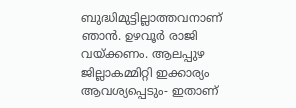ബുദ്ധിമുട്ടില്ലാത്തവനാണ് ഞാൻ. ഉഴവൂർ രാജി വയ്ക്കണം. ആലപ്പുഴ ജില്ലാകമ്മിറ്റി ഇക്കാര്യം ആവശ്യപ്പെടും- ഇതാണ്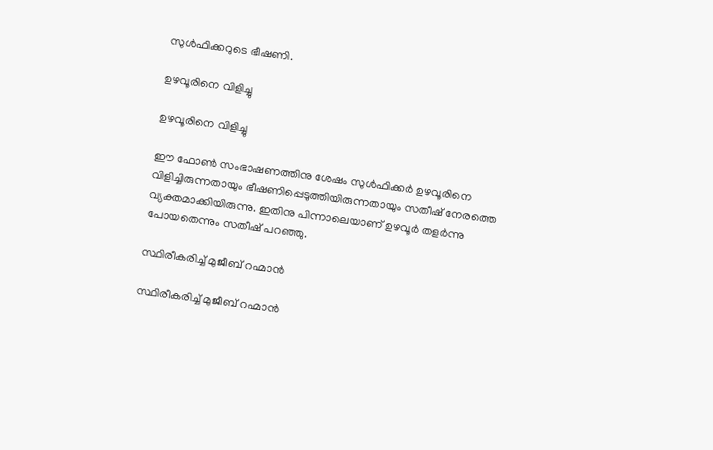സുൾഫിക്കറുടെ ഭീഷണി.

ഉഴവൂരിനെ വിളിച്ചു

ഉഴവൂരിനെ വിളിച്ചു

ഈ ഫോൺ സംഭാഷണത്തിനു ശേഷം സുൾ‌ഫിക്കർ ഉഴവൂരിനെ വിളിച്ചിരുന്നതായും ഭീഷണിപ്പെടുത്തിയിരുന്നതായും സതീഷ് നേരത്തെ വ്യക്തമാക്കിയിരുന്നു. ഇതിനു പിന്നാലെയാണ് ഉഴവൂർ തളർന്നു പോയതെന്നും സതീഷ് പറഞ്ഞു.

സ്ഥിരീകരിച്ച് മുജീബ് റഹ്മാൻ

സ്ഥിരീകരിച്ച് മുജീബ് റഹ്മാൻ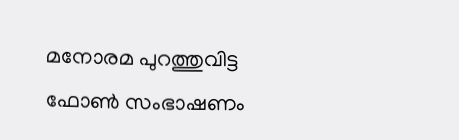മനോരമ പുറത്തുവിട്ട ഫോൺ സംഭാഷണം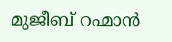മുജീബ് റഹ്മാൻ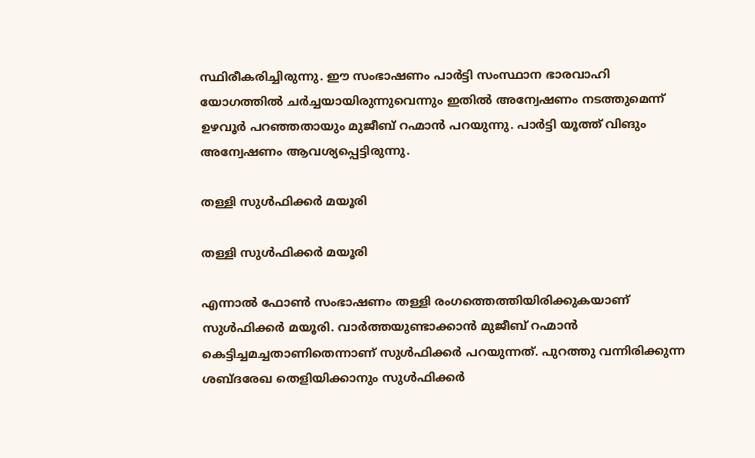സ്ഥിരീകരിച്ചിരുന്നു. ഈ സംഭാഷണം പാർട്ടി സംസ്ഥാന ഭാരവാഹി യോഗത്തിൽ ചർച്ചയായിരുന്നുവെന്നും ഇതിൽ അന്വേഷണം നടത്തുമെന്ന് ഉഴവൂർ പറഞ്ഞതായും മുജീബ് റഹ്മാൻ പറയുന്നു. പാർട്ടി യൂത്ത് വിങും അന്വേഷണം ആവശ്യപ്പെട്ടിരുന്നു.

തള്ളി സുൾഫിക്കർ മയൂരി

തള്ളി സുൾഫിക്കർ മയൂരി

എന്നാൽ ഫോൺ സംഭാഷണം തള്ളി രംഗത്തെത്തിയിരിക്കുകയാണ് സുൾഫിക്കര്‍ മയൂരി. വാർത്തയുണ്ടാക്കാന്‍ മുജീബ് റഹ്മാൻ കെട്ടിച്ചമച്ചതാണിതെന്നാണ് സുൾഫിക്കർ പറയുന്നത്. പുറത്തു വന്നിരിക്കുന്ന ശബ്ദരേഖ തെളിയിക്കാനും സുൾഫിക്കർ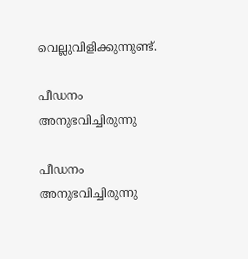വെല്ലുവിളിക്കുന്നുണ്ട്.

പീഡനം അനുഭവിച്ചിരുന്നു

പീഡനം അനുഭവിച്ചിരുന്നു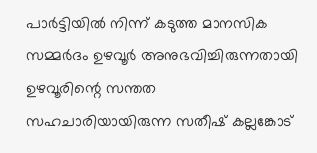പാർട്ടിയിൽ നിന്ന് കടുത്ത മാനസിക സമ്മർദം ഉഴവൂർ അനുഭവിച്ചിരുന്നതായി ഉഴവൂരിന്റെ സന്തത സഹചാരിയായിരുന്ന സതീഷ് കല്ലങ്കോട്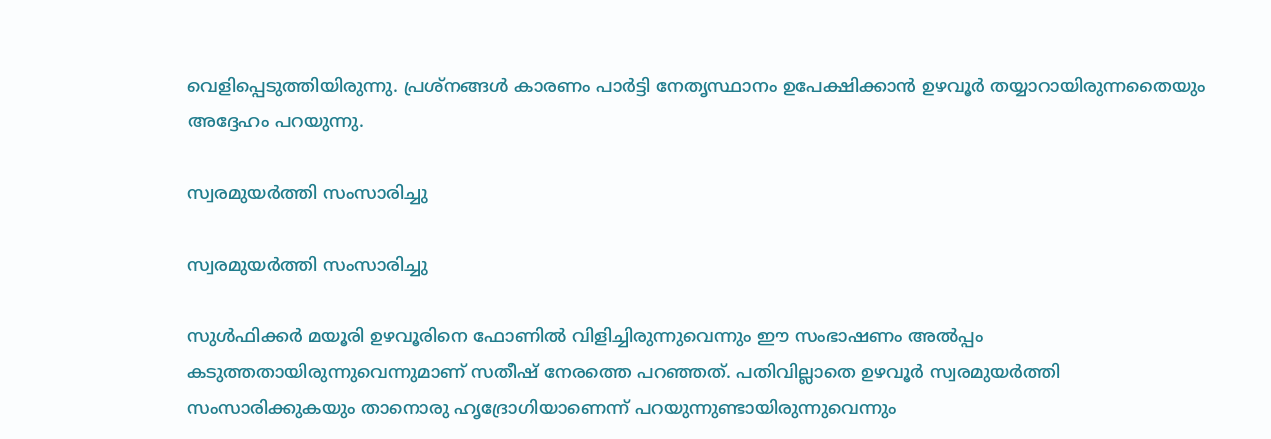വെളിപ്പെടുത്തിയിരുന്നു. പ്രശ്നങ്ങൾ കാരണം പാർട്ടി നേതൃസ്ഥാനം ഉപേക്ഷിക്കാൻ ഉഴവൂർ തയ്യാറായിരുന്നതൈയും അദ്ദേഹം പറയുന്നു.

സ്വരമുയർത്തി സംസാരിച്ചു

സ്വരമുയർത്തി സംസാരിച്ചു

സുൾഫിക്കർ മയൂരി ഉഴവൂരിനെ ഫോണിൽ വിളിച്ചിരുന്നുവെന്നും ഈ സംഭാഷണം അൽപ്പം കടുത്തതായിരുന്നുവെന്നുമാണ് സതീഷ് നേരത്തെ പറഞ്ഞത്. പതിവില്ലാതെ ഉഴവൂർ സ്വരമുയർത്തി സംസാരിക്കുകയും താനൊരു ഹൃദ്രോഗിയാണെന്ന് പറയുന്നുണ്ടായിരുന്നുവെന്നും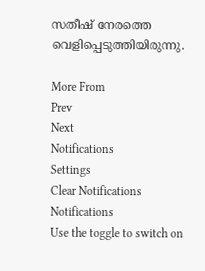സതീഷ് നേരത്തെ വെളിപ്പെടുത്തിയിരുന്നു.

More From
Prev
Next
Notifications
Settings
Clear Notifications
Notifications
Use the toggle to switch on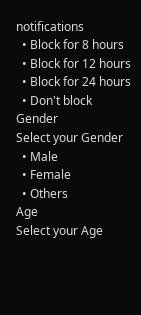notifications
  • Block for 8 hours
  • Block for 12 hours
  • Block for 24 hours
  • Don't block
Gender
Select your Gender
  • Male
  • Female
  • Others
Age
Select your Age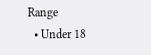Range
  • Under 18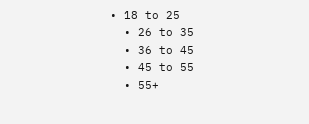• 18 to 25
  • 26 to 35
  • 36 to 45
  • 45 to 55
  • 55+